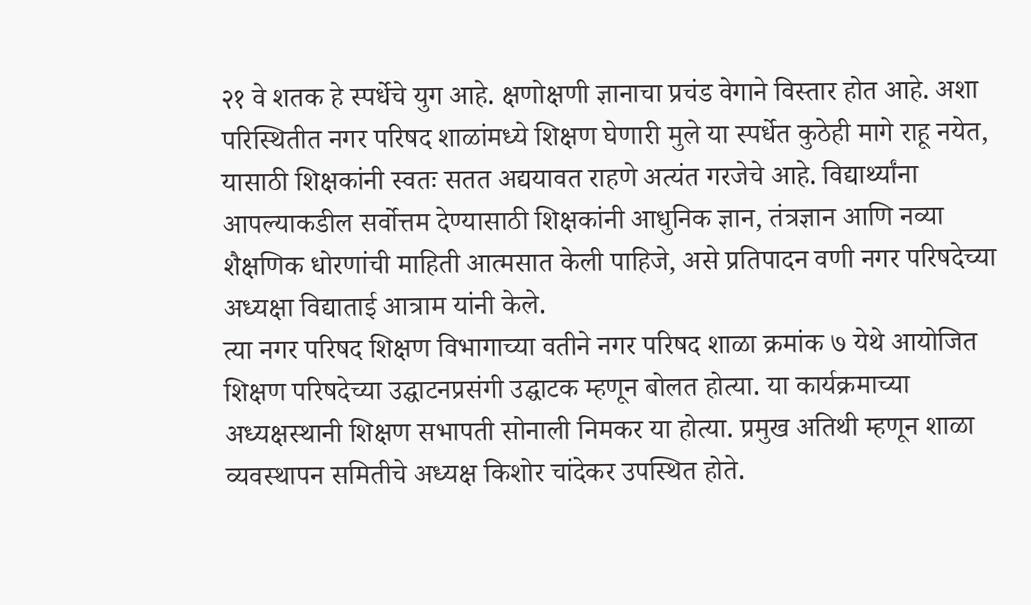२१ वे शतक हे स्पर्धेचे युग आहे. क्षणोक्षणी ज्ञानाचा प्रचंड वेगाने विस्तार होत आहे. अशा परिस्थितीत नगर परिषद शाळांमध्ये शिक्षण घेणारी मुले या स्पर्धेत कुठेही मागे राहू नयेत, यासाठी शिक्षकांनी स्वतः सतत अद्ययावत राहणे अत्यंत गरजेचे आहे. विद्यार्थ्यांना आपल्याकडील सर्वोत्तम देण्यासाठी शिक्षकांनी आधुनिक ज्ञान, तंत्रज्ञान आणि नव्या शैक्षणिक धोरणांची माहिती आत्मसात केली पाहिजे, असे प्रतिपादन वणी नगर परिषदेच्या अध्यक्षा विद्याताई आत्राम यांनी केले.
त्या नगर परिषद शिक्षण विभागाच्या वतीने नगर परिषद शाळा क्रमांक ७ येथे आयोजित शिक्षण परिषदेच्या उद्घाटनप्रसंगी उद्घाटक म्हणून बोलत होत्या. या कार्यक्रमाच्या अध्यक्षस्थानी शिक्षण सभापती सोनाली निमकर या होत्या. प्रमुख अतिथी म्हणून शाळा व्यवस्थापन समितीचे अध्यक्ष किशोर चांदेकर उपस्थित होते.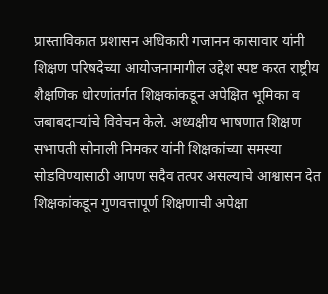प्रास्ताविकात प्रशासन अधिकारी गजानन कासावार यांनी शिक्षण परिषदेच्या आयोजनामागील उद्देश स्पष्ट करत राष्ट्रीय शैक्षणिक धोरणांतर्गत शिक्षकांकडून अपेक्षित भूमिका व जबाबदाऱ्यांचे विवेचन केले. अध्यक्षीय भाषणात शिक्षण सभापती सोनाली निमकर यांनी शिक्षकांच्या समस्या सोडविण्यासाठी आपण सदैव तत्पर असल्याचे आश्वासन देत शिक्षकांकडून गुणवत्तापूर्ण शिक्षणाची अपेक्षा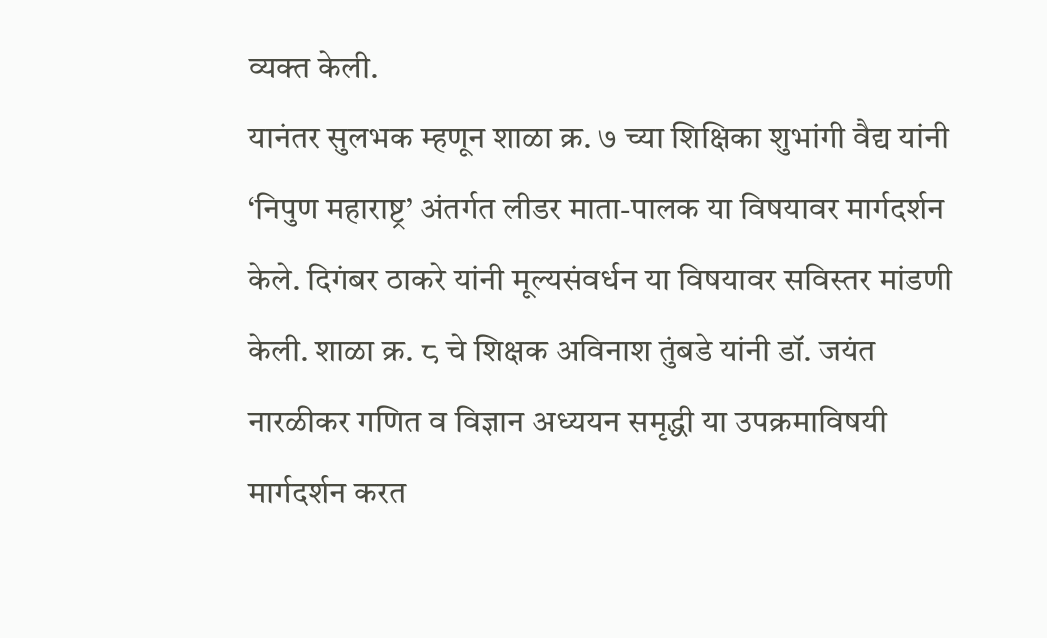व्यक्त केली.
यानंतर सुलभक म्हणून शाळा क्र. ७ च्या शिक्षिका शुभांगी वैद्य यांनी ‘निपुण महाराष्ट्र’ अंतर्गत लीडर माता-पालक या विषयावर मार्गदर्शन केले. दिगंबर ठाकरे यांनी मूल्यसंवर्धन या विषयावर सविस्तर मांडणी केली. शाळा क्र. ८ चे शिक्षक अविनाश तुंबडे यांनी डॉ. जयंत नारळीकर गणित व विज्ञान अध्ययन समृद्धी या उपक्रमाविषयी मार्गदर्शन करत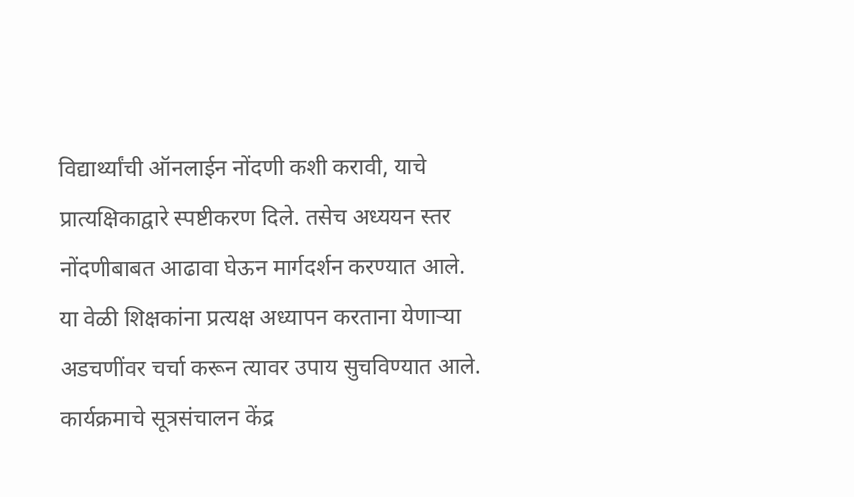विद्यार्थ्यांची ऑनलाईन नोंदणी कशी करावी, याचे प्रात्यक्षिकाद्वारे स्पष्टीकरण दिले. तसेच अध्ययन स्तर नोंदणीबाबत आढावा घेऊन मार्गदर्शन करण्यात आले.
या वेळी शिक्षकांना प्रत्यक्ष अध्यापन करताना येणाऱ्या अडचणींवर चर्चा करून त्यावर उपाय सुचविण्यात आले. कार्यक्रमाचे सूत्रसंचालन केंद्र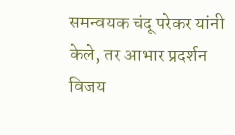समन्वयक चंदू परेकर यांनी केले, तर आभार प्रदर्शन विजय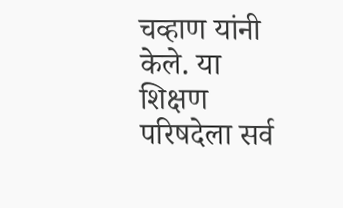चव्हाण यांनी केले. या शिक्षण परिषदेला सर्व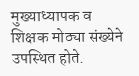मुख्याध्यापक व शिक्षक मोठ्या संख्येने उपस्थित होते.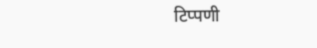टिप्पणी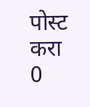पोस्ट करा
0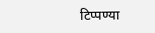टिप्पण्या